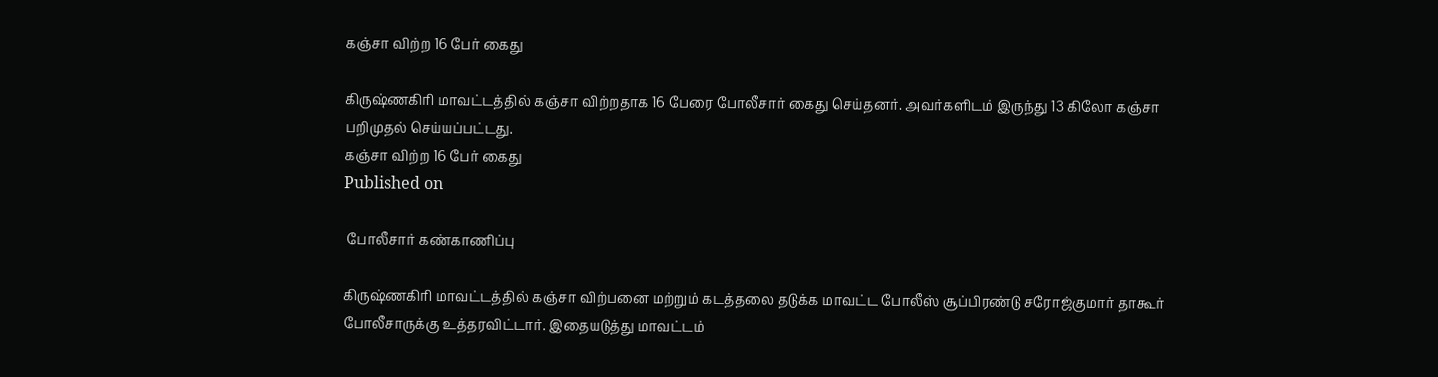கஞ்சா விற்ற 16 பேர் கைது

கிருஷ்ணகிரி மாவட்டத்தில் கஞ்சா விற்றதாக 16 பேரை போலீசார் கைது செய்தனர். அவர்களிடம் இருந்து 13 கிலோ கஞ்சா பறிமுதல் செய்யப்பட்டது.
கஞ்சா விற்ற 16 பேர் கைது
Published on

 போலீசார் கண்காணிப்பு

கிருஷ்ணகிரி மாவட்டத்தில் கஞ்சா விற்பனை மற்றும் கடத்தலை தடுக்க மாவட்ட போலீஸ் சூப்பிரண்டு சரோஜ்குமார் தாகூர் போலீசாருக்கு உத்தரவிட்டார். இதையடுத்து மாவட்டம்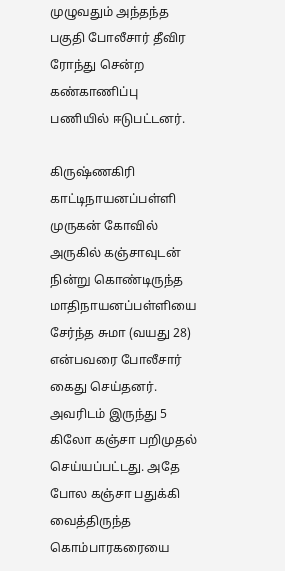முழுவதும் அந்தந்த பகுதி போலீசார் தீவிர ரோந்து சென்ற கண்காணிப்பு பணியில் ஈடுபட்டனர்.

கிருஷ்ணகிரி காட்டிநாயனப்பள்ளி முருகன் கோவில் அருகில் கஞ்சாவுடன் நின்று கொண்டிருந்த மாதிநாயனப்பள்ளியை சேர்ந்த சுமா (வயது 28) என்பவரை போலீசார் கைது செய்தனர். அவரிடம் இருந்து 5 கிலோ கஞ்சா பறிமுதல் செய்யப்பட்டது. அதே போல கஞ்சா பதுக்கி வைத்திருந்த கொம்பாரகரையை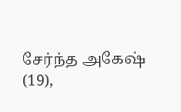சேர்ந்த அகேஷ் (19),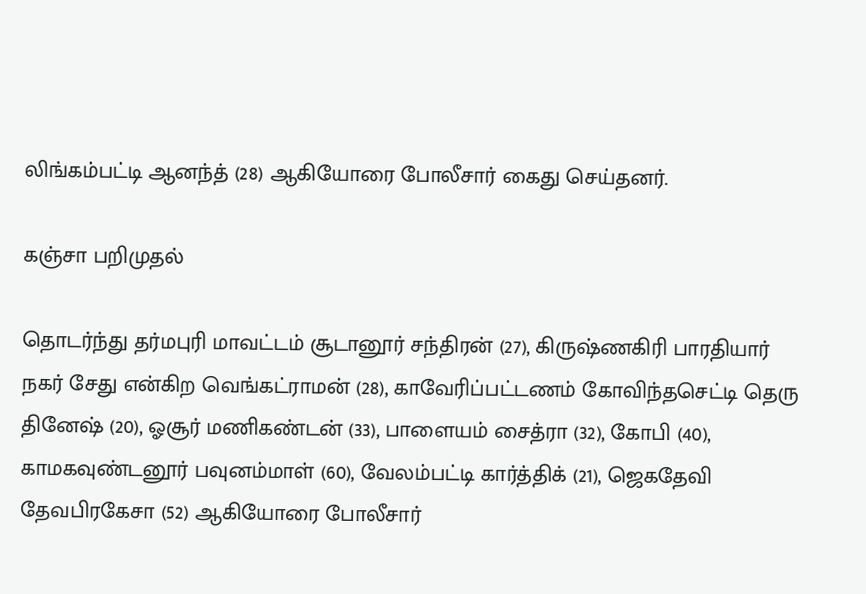லிங்கம்பட்டி ஆனந்த் (28) ஆகியோரை போலீசார் கைது செய்தனர்.

கஞ்சா பறிமுதல்

தொடர்ந்து தர்மபுரி மாவட்டம் சூடானூர் சந்திரன் (27), கிருஷ்ணகிரி பாரதியார் நகர் சேது என்கிற வெங்கட்ராமன் (28), காவேரிப்பட்டணம் கோவிந்தசெட்டி தெரு தினேஷ் (20), ஓசூர் மணிகண்டன் (33), பாளையம் சைத்ரா (32), கோபி (40), காமகவுண்டனூர் பவுனம்மாள் (60), வேலம்பட்டி கார்த்திக் (21), ஜெகதேவி தேவபிரகேசா (52) ஆகியோரை போலீசார்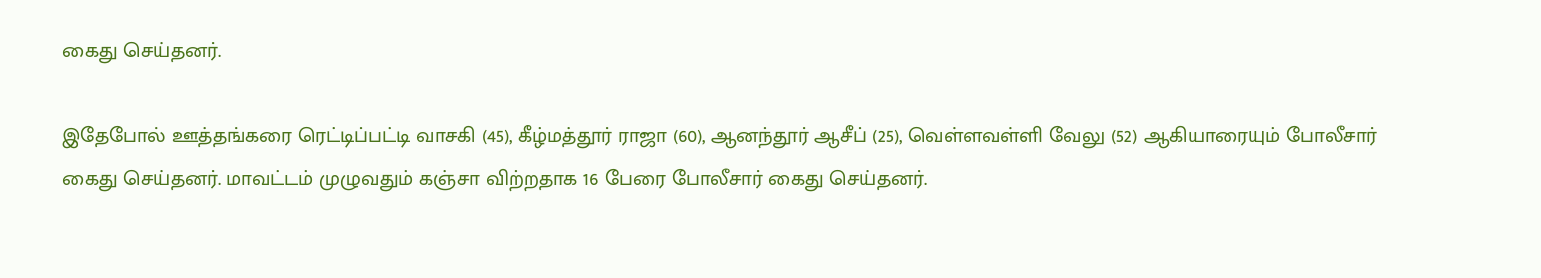கைது செய்தனர்.

இதேபோல் ஊத்தங்கரை ரெட்டிப்பட்டி வாசகி (45), கீழ்மத்தூர் ராஜா (60), ஆனந்தூர் ஆசீப் (25), வெள்ளவள்ளி வேலு (52) ஆகியாரையும் போலீசார் கைது செய்தனர். மாவட்டம் முழுவதும் கஞ்சா விற்றதாக 16 பேரை போலீசார் கைது செய்தனர்.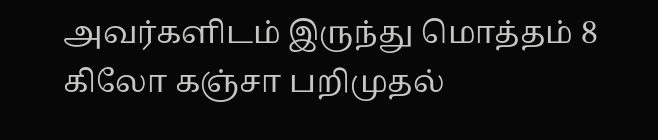அவர்களிடம் இருந்து மொத்தம் 8 கிலோ கஞ்சா பறிமுதல்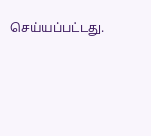செய்யப்பட்டது.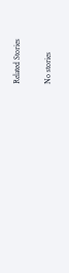Related Stories

No stories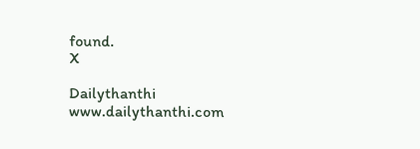found.
X

Dailythanthi
www.dailythanthi.com